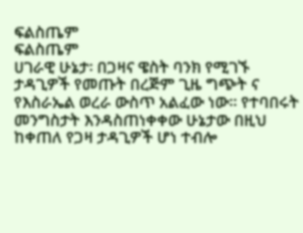ፍልስጤም
ፍልስጤም
ሀገራዊ ሁኔታ፡ በጋዛና ዌስት ባንክ የሚገኙ ታዳጊዎች የመጡት በረጅም ጊዜ ግጭት ና የእስራኤል ወረራ ውስጥ አልፈው ነው፡፡ የተባበሩት መንግስታት እንዳስጠነቀቀው ሁኔታው በዚህ ከቀጠለ የጋዛ ታዳጊዎች ሆነ ተብሎ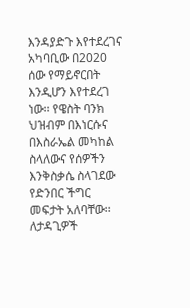እንዳያድጉ እየተደረገና አካባቢው በ2020 ሰው የማይኖርበት እንዲሆን እየተደረገ ነው፡፡ የዌስት ባንክ ህዝብም በእነርሱና በእስራኤል መካከል ስላለውና የሰዎችን እንቅስቃሴ ስላገደው የድንበር ችግር መፍታት አለባቸው፡፡ ለታዳጊዎች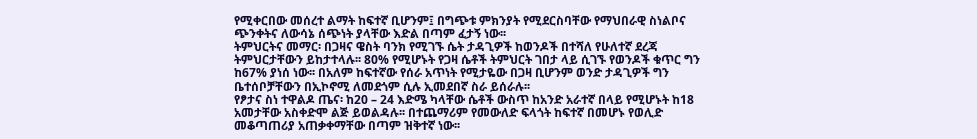የሚቀርበው መሰረተ ልማት ከፍተኛ ቢሆንም፤ በግጭቱ ምክንያት የሚደርስባቸው የማህበራዊ ስነልቦና ጭንቀትና ለውሳኔ ሰጭነት ያላቸው እድል በጣም ፈታኝ ነው፡፡
ትምህርትና መማር፡ በጋዛና ዌስት ባንክ የሚገኙ ሴት ታዳጊዎች ከወንዶች በተሻለ የሁለተኛ ደረጃ ትምህርታቸውን ይከታተላሉ፡፡ 80% የሚሆኑት የጋዛ ሴቶች ትምህርት ገበታ ላይ ሲገኙ የወንዶች ቁጥር ግን ከ67% ያነሰ ነው፡፡ በአለም ከፍተኛው የሰራ አጥነት የሚታዬው በጋዛ ቢሆንም ወንድ ታዳጊዎች ግን ቤተሰቦቻቸውን በኢኮኖሚ ለመደጎም ሲሉ ኢመደበኛ ስራ ይሰራሉ፡፡
የፆታና ስነ ተዋልዶ ጤና፡ ከ20 – 24 እድሜ ካላቸው ሴቶች ውስጥ ከአንድ አራተኛ በላይ የሚሆኑት ከ18 አመታቸው አስቀድሞ ልጅ ይወልዳሉ፡፡ በተጨማሪም የመውለድ ፍላጎት ከፍተኛ በመሆኑ የወሊድ መቆጣጠሪያ አጠቃቀማቸው በጣም ዝቅተኛ ነው፡፡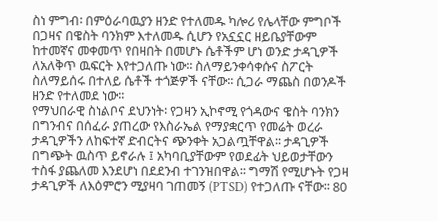ስነ ምግብ፡ በምዕራባዉያን ዘንድ የተለመዱ ካሎሪ የሌላቸው ምግቦች በጋዛና በዌስት ባንክም እተለመዱ ሲሆን የአኗኗር ዘይቤያቸውም ከተመኛና መቀመጥ የበዛበት በመሆኑ ሴቶችም ሆነ ወንድ ታዳጊዎች ለአለቅጥ ዉፍርት እየተጋለጡ ነው፡፡ ስለማይንቀሳቀሱና ስፖርት ስለማይሰሩ በተለይ ሴቶች ተጎጅዎች ናቸው፡፡ ሲጋራ ማጨስ በወንዶች ዘንድ የተለመደ ነው፡፡
የማህበራዊ ስነልቦና ደህንነት፡ የጋዛን ኢኮኖሚ የጎዳውና ዌስት ባንክን በግንብና በሰፈራ ያጠረው የእስራኤል የማያቋርጥ የመሬት ወረራ ታዳጊዎችን ለከፍተኛ ድብርትና ጭንቀት አጋልጧቸዋል፡፡ ታዳጊዎች በግጭት ዉስጥ ይኖራሉ ፤ አካባቢያቸውም የወደፊት ህይወታቸውን ተስፋ ያጨለመ እንደሆነ በደደንብ ተገንዝበዋል፡፡ ግማሽ የሚሆኑት የጋዛ ታዳጊዎች ለእዕምሮን ሚያዛባ ገጠመኝ (PTSD) የተጋለጡ ናቸው፡፡ 80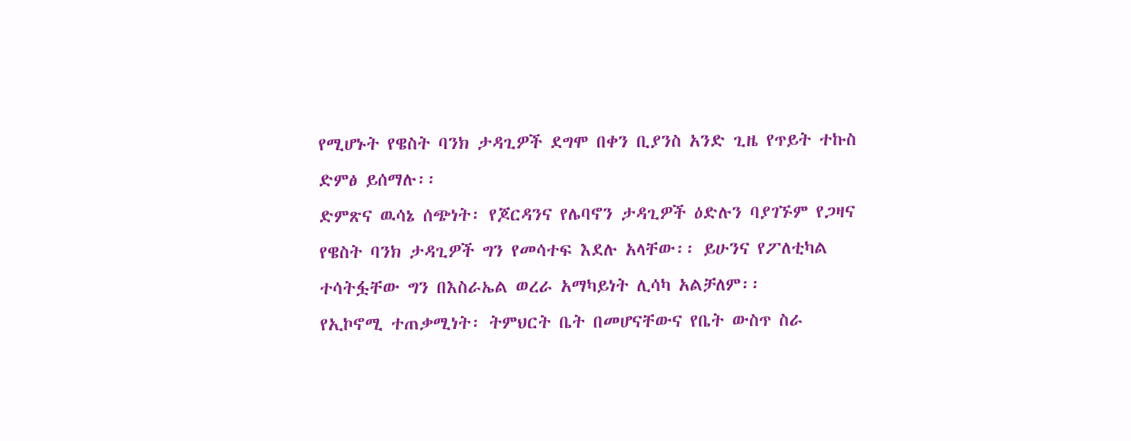የሚሆኑት የዌስት ባንክ ታዳጊዎች ደግሞ በቀን ቢያንስ አንድ ጊዜ የጥይት ተኩስ ድምፅ ይሰማሉ፡፡
ድምጽና ዉሳኔ ሰጭነት፡ የጆርዳንና የሌባኖን ታዳጊዎች ዕድሉን ባያገኙም የጋዛና የዌስት ባንክ ታዳጊዎች ግን የመሳተፍ እደሉ አላቸው፡፡ ይሁንና የፖለቲካል ተሳትፏቸው ግን በእስራኤል ወረራ አማካይነት ሊሳካ አልቻለም፡፡
የኢኮኖሚ ተጠቃሚነት፡ ትምህርት ቤት በመሆናቸውና የቤት ውስጥ ስራ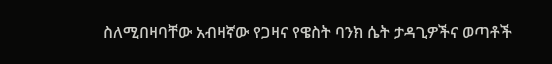ስለሚበዛባቸው አብዛኛው የጋዛና የዌስት ባንክ ሴት ታዳጊዎችና ወጣቶች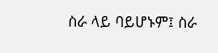ስራ ላይ ባይሆኑም፤ ስራ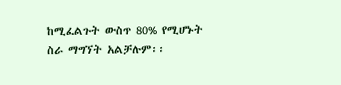ከሚፈልጉት ውስጥ 80% የሚሆኑት ስራ ማግኘት አልቻሉም፡፡